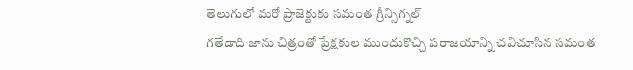తెలుగులో మరో ప్రాజెక్టుకు సమంత గ్రీన్సిగ్నల్
గతేడాది జాను చిత్రంతో ప్రేక్షకుల ముందుకొచ్చి పరాజయాన్ని చవిచూసిన సమంత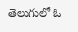తెలుగులో ఓ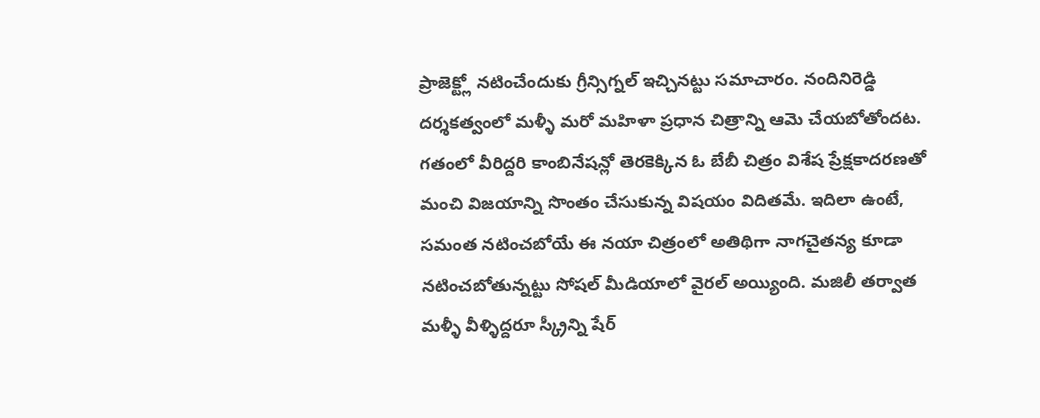ప్రాజెక్ట్లో నటించేందుకు గ్రీన్సిగ్నల్ ఇచ్చినట్టు సమాచారం. నందినిరెడ్డి దర్శకత్వంలో మళ్ళీ మరో మహిళా ప్రధాన చిత్రాన్ని ఆమె చేయబోతోందట. గతంలో వీరిద్దరి కాంబినేషన్లో తెరకెక్కిన ఓ బేబీ చిత్రం విశేష ప్రేక్షకాదరణతో మంచి విజయాన్ని సొంతం చేసుకున్న విషయం విదితమే. ఇదిలా ఉంటే, సమంత నటించబోయే ఈ నయా చిత్రంలో అతిథిగా నాగచైతన్య కూడా నటించబోతున్నట్టు సోషల్ మీడియాలో వైరల్ అయ్యింది. మజిలీ తర్వాత మళ్ళీ వీళ్ళిద్దరూ స్క్రీన్ని షేర్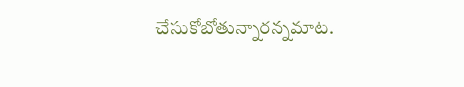చేసుకోబోతున్నారన్నమాట.